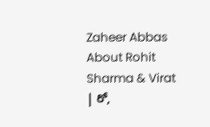Zaheer Abbas About Rohit Sharma & Virat | రో,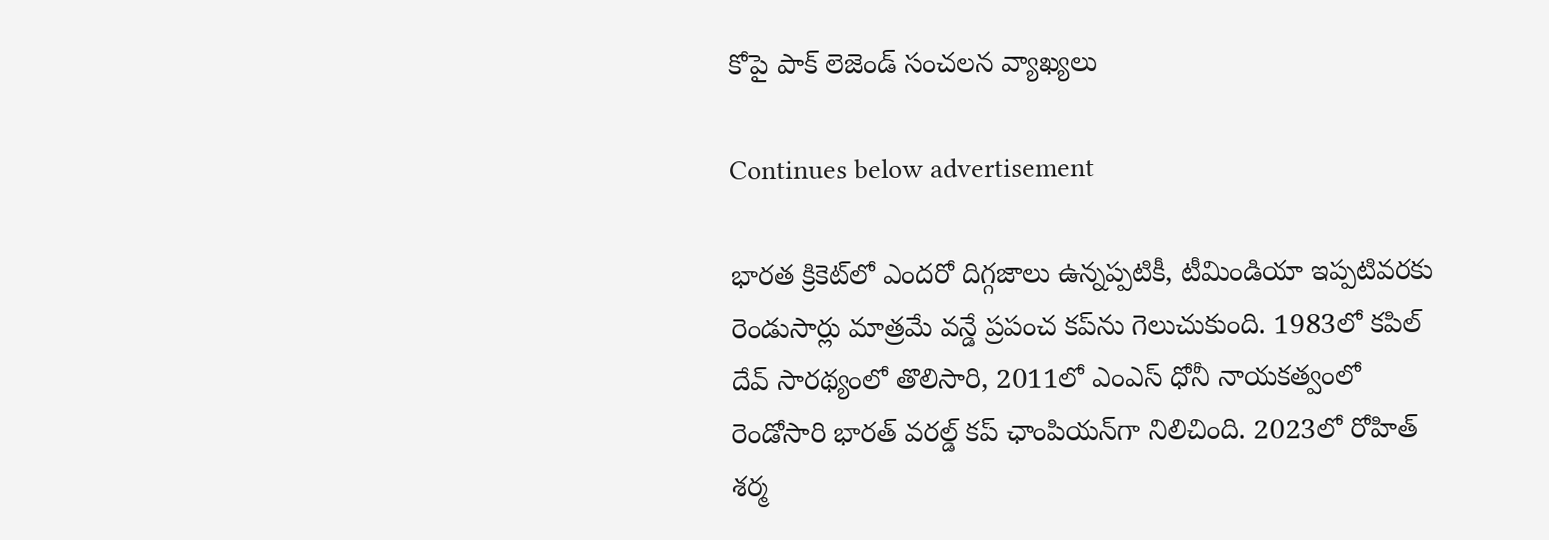కోపై పాక్ లెజెండ్ సంచలన వ్యాఖ్యలు

Continues below advertisement

భారత క్రికెట్‌లో ఎందరో దిగ్గజాలు ఉన్నప్పటికీ, టీమిండియా ఇప్పటివరకు రెండుసార్లు మాత్రమే వన్డే ప్రపంచ కప్‌ను గెలుచుకుంది. 1983లో కపిల్ దేవ్ సారథ్యంలో తొలిసారి, 2011లో ఎంఎస్ ధోనీ నాయకత్వంలో రెండోసారి భారత్ వరల్డ్ కప్ ఛాంపియన్‌గా నిలిచింది. 2023లో రోహిత్ శర్మ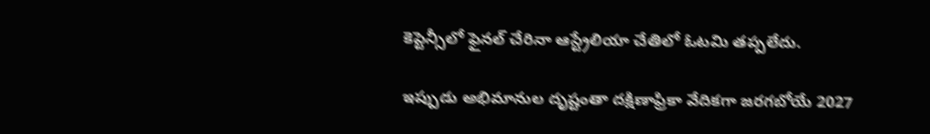కెప్టెన్సీలో ఫైనల్ చేరినా ఆస్ట్రేలియా చేతిలో ఓటమి తప్పలేదు.

ఇప్పుడు అభిమానుల దృష్టంతా దక్షిణాఫ్రికా వేదికగా జరగబోయే 2027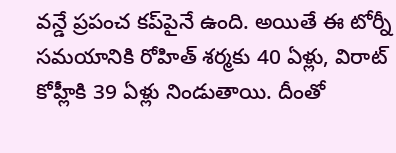వన్డే ప్రపంచ కప్‌పైనే ఉంది. అయితే ఈ టోర్నీ సమయానికి రోహిత్ శర్మకు 40 ఏళ్లు, విరాట్ కోహ్లీకి 39 ఏళ్లు నిండుతాయి. దీంతో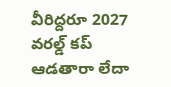వీరిద్దరూ 2027 వరల్డ్ కప్ ఆడతారా లేదా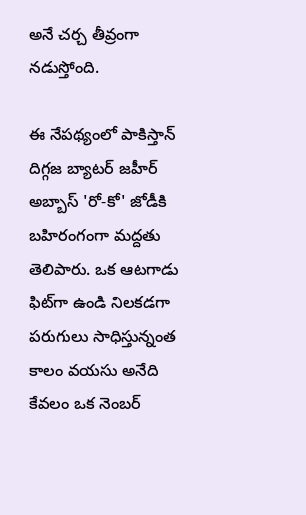అనే చర్చ తీవ్రంగా నడుస్తోంది.

ఈ నేపథ్యంలో పాకిస్తాన్ దిగ్గజ బ్యాటర్ జహీర్ అబ్బాస్ 'రో-కో' జోడీకి బహిరంగంగా మద్దతు తెలిపారు. ఒక ఆటగాడు ఫిట్‌గా ఉండి నిలకడగా పరుగులు సాధిస్తున్నంత కాలం వయసు అనేది కేవలం ఒక నెంబర్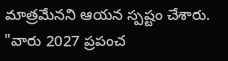మాత్రమేనని ఆయన స్పష్టం చేశారు. "వారు 2027 ప్రపంచ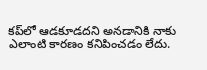కప్‌లో ఆడకూడదని అనడానికి నాకు ఎలాంటి కారణం కనిపించడం లేదు.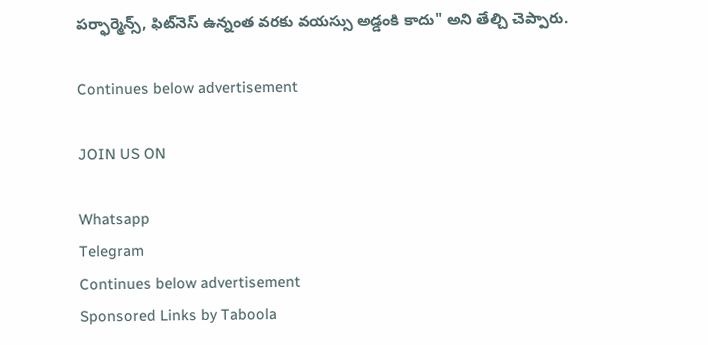పర్ఫార్మెన్స్, ఫిట్‌నెస్ ఉన్నంత వరకు వయస్సు అడ్డంకి కాదు" అని తేల్చి చెప్పారు.

Continues below advertisement

JOIN US ON

Whatsapp
Telegram
Continues below advertisement
Sponsored Links by Taboola